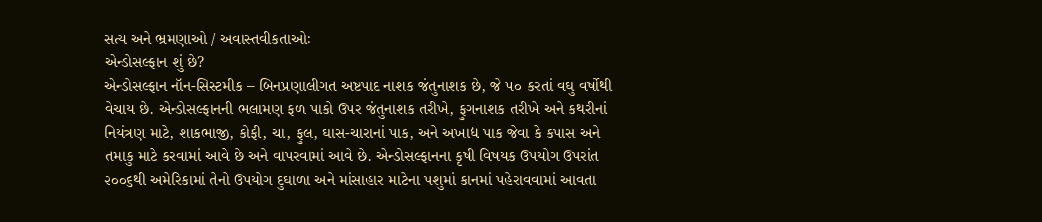સત્ય અને ભ્રમણાઓ / અવાસ્તવીકતાઓઃ
એન્ડોસલ્ફાન શું છે?
એન્ડોસલ્ફાન નૉન-સિસ્ટમીક – બિનપ્રણાલીગત અષ્ટપાદ નાશક જંતુનાશક છે, જે ૫૦ કરતાં વઘુ વર્ષોથી વેચાય છે. એન્ડોસલ્ફાનની ભલામણ ફળ પાકો ઉપર જંતુનાશક તરીખે, ફુગનાશક તરીખે અને કથરીનાં નિયંત્રણ માટે, શાકભાજી, કોફી, ચા, ફુલ, ઘાસ-ચારાનાં પાક, અને અખાદ્ય પાક જેવા કે કપાસ અને તમાકુ માટે કરવામાં આવે છે અને વાપરવામાં આવે છે. એન્ડોસલ્ફાનના કૃષી વિષયક ઉપયોગ ઉપરાંત ૨૦૦૬થી અમેરિકામાં તેનો ઉપયોગ દુઘાળા અને માંસાહાર માટેના પશુમાં કાનમાં પહેરાવવામાં આવતા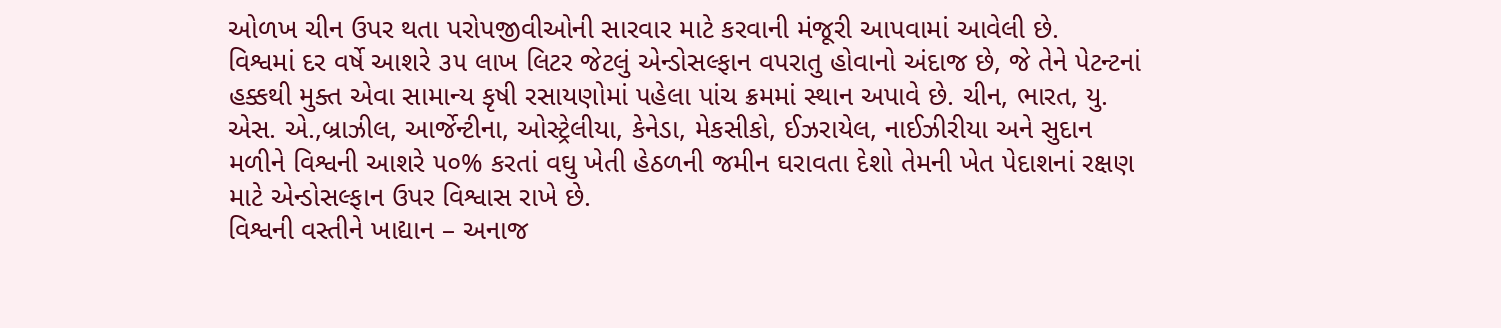ઓળખ ચીન ઉપર થતા પરોપજીવીઓની સારવાર માટે કરવાની મંજૂરી આપવામાં આવેલી છે.
વિશ્વમાં દર વર્ષે આશરે ૩૫ લાખ લિટર જેટલું એન્ડોસલ્ફાન વપરાતુ હોવાનો અંદાજ છે, જે તેને પેટન્ટનાં હક્કથી મુક્ત એવા સામાન્ય કૃષી રસાયણોમાં પહેલા પાંચ ક્રમમાં સ્થાન અપાવે છે. ચીન, ભારત, યુ. એસ. એ.,બ્રાઝીલ, આર્જેન્ટીના, ઓસ્ટ્રેલીયા, કેનેડા, મેકસીકો, ઈઝરાયેલ, નાઈઝીરીયા અને સુદાન મળીને વિશ્વની આશરે ૫૦% કરતાં વઘુ ખેતી હેઠળની જમીન ઘરાવતા દેશો તેમની ખેત પેદાશનાં રક્ષણ માટે એન્ડોસલ્ફાન ઉપર વિશ્વાસ રાખે છે.
વિશ્વની વસ્તીને ખાદ્યાન – અનાજ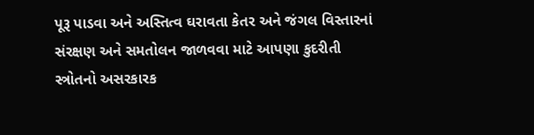પૂરૂ પાડવા અને અસ્તિત્વ ઘરાવતા કેતર અને જંગલ વિસ્તારનાં સંરક્ષણ અને સમતોલન જાળવવા માટે આપણા કુદરીતી સ્ત્રોતનો અસરકારક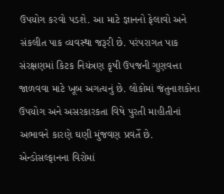ઉપયોગ કરવો પડશે. આ માટે જ્ઞાનનો ફેલાવો અને સંકલીત પાક વ્યવસ્થા જરૂરી છે. પરંપરાગત પાક સંરક્ષણમાં કિટક નિયંત્રણ કૃષી ઉપજની ગુણવત્તા જાળવવા માટે ખૂબ અગત્યનું છે. લોકોમાં જંતુનાશકોના ઉપયોગ અને અસરકારકતા વિષે પુરતી માહીતીનાં અભાવને કારણે ઘણી મુંજવણ પ્રવર્તે છે.
એન્ડોસલ્ફાનના વિરોમાં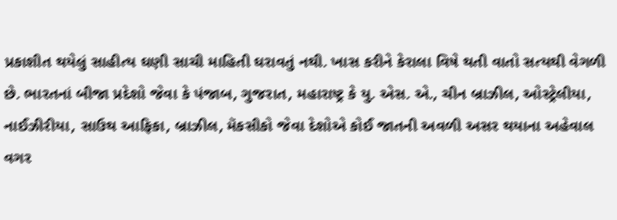પ્રકાશીત થયેલું સાહીત્ય ઘણી સાચી માહિતી ઘરાવતું નથી. ખાસ કરીને કેરાલા વિષે થતી વાતો સત્યથી વેગળી છે. ભારતનાં બીજા પ્રદેશો જેવા કે પંજાબ, ગુજરાત, મહારાષ્ટ્ર કે યુ. એસ. એ., ચીન બ્રાઝીલ, ઓસ્ટ્રેલીયા, નાઈઝીરીયા, સાઉથ આફિકા, બ્રાઝીલ, મૅકસીકો જેવા દેશોએ કોઈ જાતની અવળી અસર થયાના અહેવાલ વગર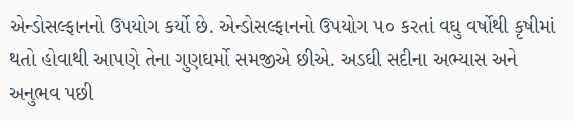એન્ડોસલ્ફાનનો ઉપયોગ કર્યો છે. એન્ડોસલ્ફાનનો ઉપયોગ ૫૦ કરતાં વઘુ વર્ષોથી કૃષીમાં થતો હોવાથી આપણે તેના ગુણઘર્મો સમજીએ છીએ. અડઘી સદીના અભ્યાસ અને અનુભવ પછી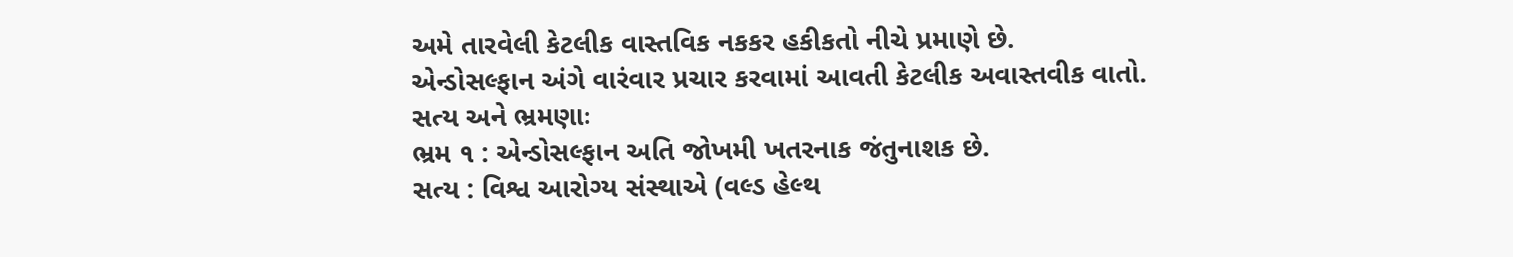અમે તારવેલી કેટલીક વાસ્તવિક નકકર હકીકતો નીચે પ્રમાણે છે.
એન્ડોસલ્ફાન અંગે વારંવાર પ્રચાર કરવામાં આવતી કેટલીક અવાસ્તવીક વાતો.
સત્ય અને ભ્રમણાઃ
ભ્રમ ૧ : એન્ડોસલ્ફાન અતિ જોખમી ખતરનાક જંતુનાશક છે.
સત્ય : વિશ્વ આરોગ્ય સંસ્થાએ (વલ્ડ હેલ્થ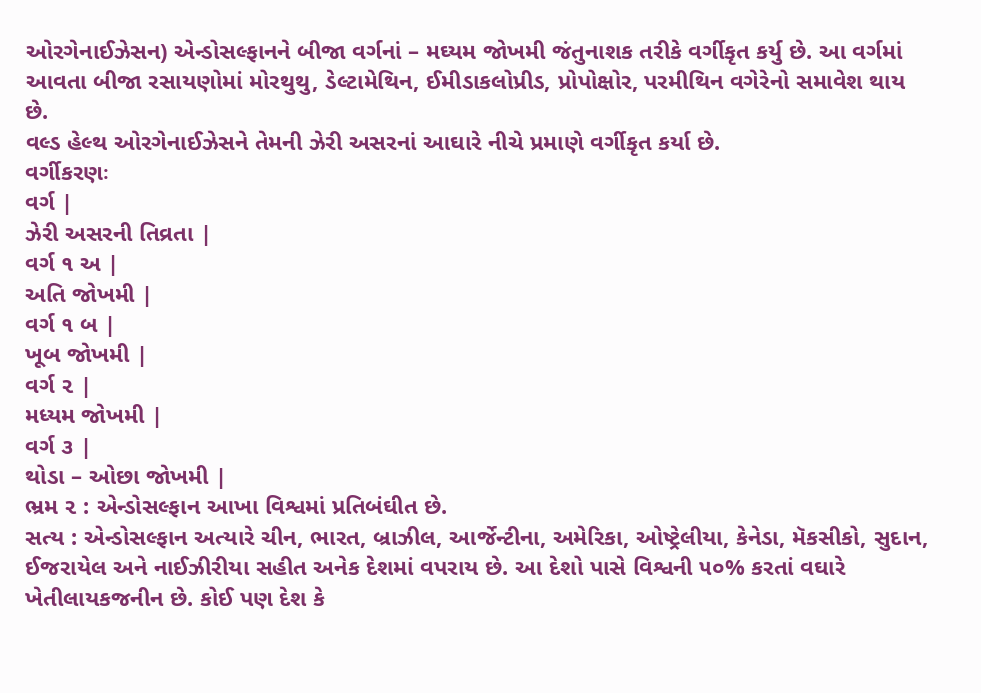ઓરગેનાઈઝેસન) એન્ડોસલ્ફાનને બીજા વર્ગનાં – મઘ્યમ જોખમી જંતુનાશક તરીકે વર્ગીકૃત કર્યુ છે. આ વર્ગમાં આવતા બીજા રસાયણોમાં મોરથુથુ, ડેલ્ટામેથિન, ઈમીડાકલોપ્રીડ, પ્રોપોક્ષોર, પરમીથિન વગેરેનો સમાવેશ થાય છે.
વલ્ડ હેલ્થ ઓરગેનાઈઝેસને તેમની ઝેરી અસરનાં આઘારે નીચે પ્રમાણે વર્ગીકૃત કર્યા છે.
વર્ગીકરણઃ
વર્ગ |
ઝેરી અસરની તિવ્રતા |
વર્ગ ૧ અ |
અતિ જોખમી |
વર્ગ ૧ બ |
ખૂબ જોખમી |
વર્ગ ૨ |
મધ્યમ જોખમી |
વર્ગ ૩ |
થોડા – ઓછા જોખમી |
ભ્રમ ૨ : એન્ડોસલ્ફાન આખા વિશ્વમાં પ્રતિબંઘીત છે.
સત્ય : એન્ડોસલ્ફાન અત્યારે ચીન, ભારત, બ્રાઝીલ, આર્જેન્ટીના, અમેરિકા, ઓષ્ટ્રેલીયા, કેનેડા, મૅકસીકો, સુદાન, ઈજરાયેલ અને નાઈઝીરીયા સહીત અનેક દેશમાં વપરાય છે. આ દેશો પાસે વિશ્વની ૫૦% કરતાં વઘારે ખેતીલાયકજનીન છે. કોઈ પણ દેશ કે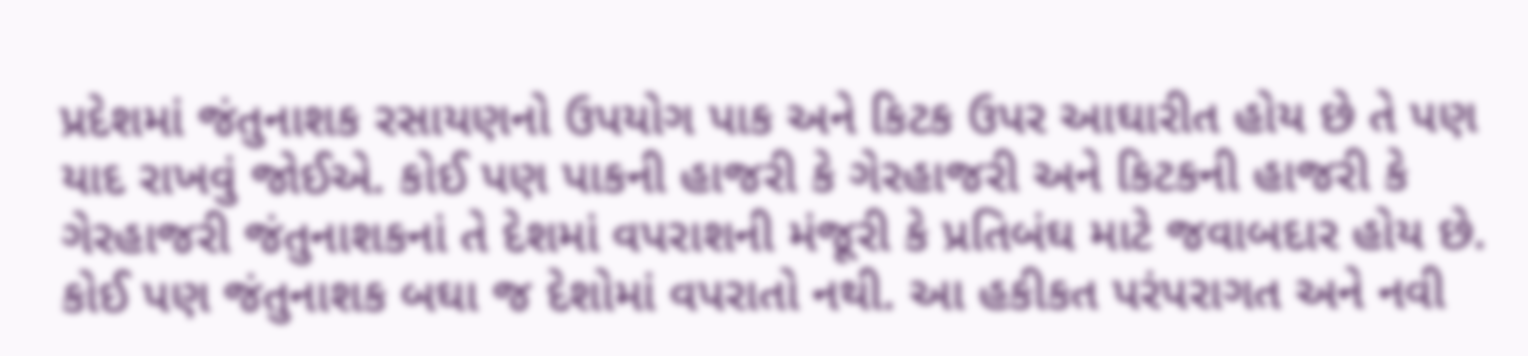પ્રદેશમાં જંતુનાશક રસાયણનો ઉપયોગ પાક અને કિટક ઉપર આઘારીત હોય છે તે પણ યાદ રાખવું જોઈએ. કોઈ પણ પાકની હાજરી કે ગેરહાજરી અને કિટકની હાજરી કે ગેરહાજરી જંતુનાશકનાં તે દેશમાં વપરાશની મંજૂરી કે પ્રતિબંઘ માટે જવાબદાર હોય છે. કોઈ પણ જંતુનાશક બઘા જ દેશોમાં વપરાતો નથી. આ હકીકત પરંપરાગત અને નવી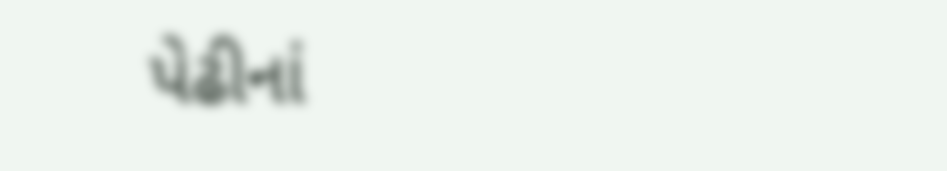પેઢીનાં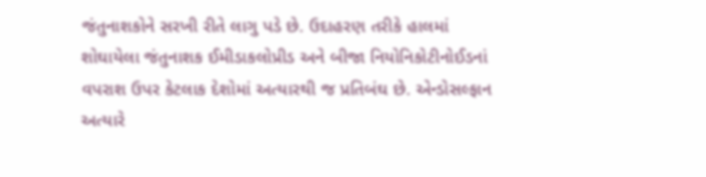જંતુનાશકોને સરખી રીતે લાગુ પડે છે. ઉદાહરણ તરીકે હાલમાં શોઘાયેલા જંતુનાશક ઈમીડાકલોપ્રીડ અને બીજા નિયોનિકોટીનોઈડનાં વપરાશ ઉપર કેટલાક દેશોમાં અત્યારથી જ પ્રતિબંઘ છે. એન્ડોસલ્ફાન અત્યારે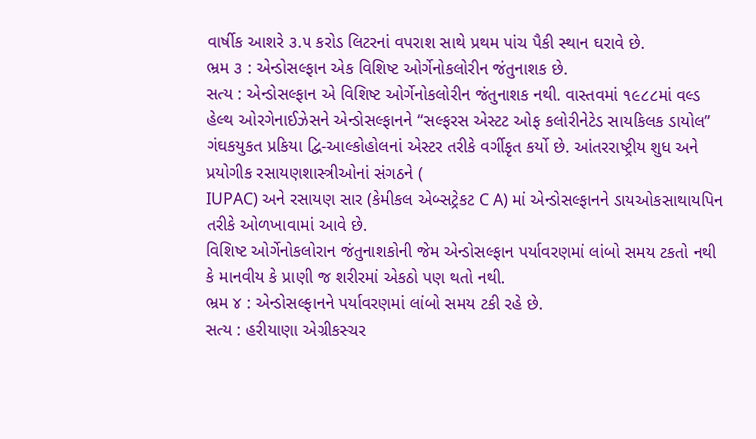વાર્ષીક આશરે ૩.૫ કરોડ લિટરનાં વપરાશ સાથે પ્રથમ પાંચ પૈકી સ્થાન ઘરાવે છે.
ભ્રમ ૩ : એન્ડોસલ્ફાન એક વિશિષ્ટ ઓર્ગેનોકલોરીન જંતુનાશક છે.
સત્ય : એન્ડોસલ્ફાન એ વિશિષ્ટ ઓર્ગેનોકલોરીન જંતુનાશક નથી. વાસ્તવમાં ૧૯૮૮માં વલ્ડ હેલ્થ ઓરગેનાઈઝેસને એન્ડોસલ્ફાનને “સલ્ફરસ એસ્ટટ ઓફ કલોરીનેટેડ સાયકિલક ડાયોલ” ગંઘકયુકત પ્રકિયા દ્વિ-આલ્કોહોલનાં એસ્ટર તરીકે વર્ગીકૃત કર્યો છે. આંતરરાષ્ટ્રીય શુધ અને પ્રયોગીક રસાયણશાસ્ત્રીઓનાં સંગઠને (
IUPAC) અને રસાયણ સાર (કેમીકલ એબ્સટ્રેકટ C A) માં એન્ડોસલ્ફાનને ડાયઓકસાથાયપિન તરીકે ઓળખાવામાં આવે છે.
વિશિષ્ટ ઓર્ગેનોકલોરાન જંતુનાશકોની જેમ એન્ડોસલ્ફાન પર્યાવરણમાં લાંબો સમય ટકતો નથી કે માનવીય કે પ્રાણી જ શરીરમાં એકઠો પણ થતો નથી.
ભ્રમ ૪ : એન્ડોસલ્ફાનને પર્યાવરણમાં લાંબો સમય ટકી રહે છે.
સત્ય : હરીયાણા એગ્રીકસ્ચર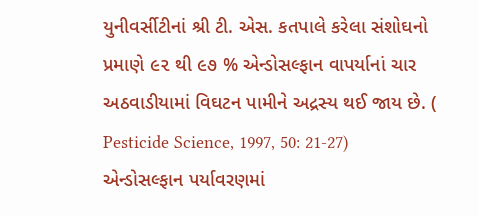યુનીવર્સીટીનાં શ્રી ટી. એસ. કતપાલે કરેલા સંશોઘનો પ્રમાણે ૯૨ થી ૯૭ % એન્ડોસલ્ફાન વાપર્યાનાં ચાર અઠવાડીયામાં વિઘટન પામીને અદ્રસ્ય થઈ જાય છે. (
Pesticide Science, 1997, 50: 21-27) એન્ડોસલ્ફાન પર્યાવરણમાં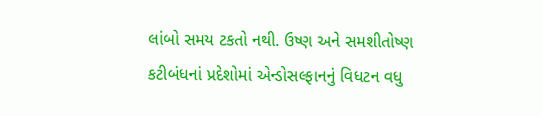લાંબો સમય ટકતો નથી. ઉષ્ણ અને સમશીતોષ્ણ કટીબંધનાં પ્રદેશોમાં એન્ડોસલ્ફાનનું વિધટન વધુ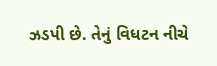ઝડપી છે. તેનું વિધટન નીચે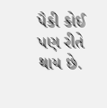પૈકી કોઈ પણ રીતે થાય છે.